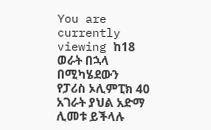You are currently viewing ከ18 ወራት በኋላ በሚካሄደውን የፓሪስ ኦሊምፒክ 40 አገራት ያህል አድማ ሊመቱ ይችላሉ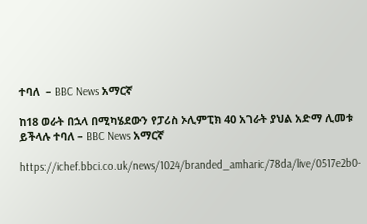ተባለ  – BBC News አማርኛ

ከ18 ወራት በኋላ በሚካሄደውን የፓሪስ ኦሊምፒክ 40 አገራት ያህል አድማ ሊመቱ ይችላሉ ተባለ – BBC News አማርኛ

https://ichef.bbci.co.uk/news/1024/branded_amharic/78da/live/0517e2b0-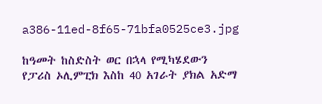a386-11ed-8f65-71bfa0525ce3.jpg

ከዓመት ከስድስት ወር በኋላ የሚካሄደውን የፓሪስ ኦሊምፒክ እስከ 40 አገራት ያክል አድማ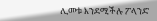ሊመቱ እንደሚችሉ ፖላንድ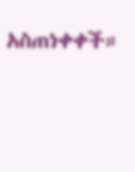አስጠነቀቀች።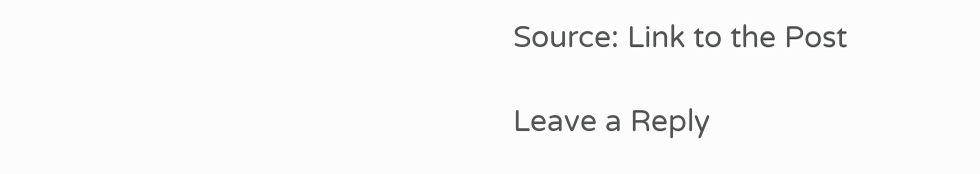Source: Link to the Post

Leave a Reply